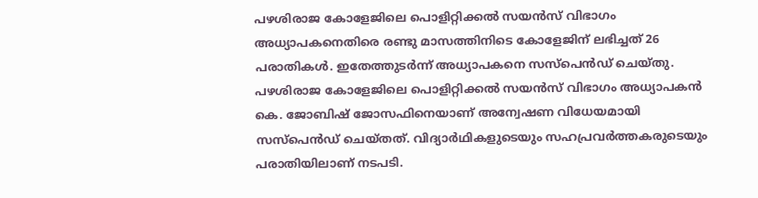പഴശിരാജ കോളേജിലെ പൊളിറ്റിക്കല്‍ സയൻസ് വിഭാഗം അധ്യാപകനെതിരെ രണ്ടു മാസത്തിനിടെ കോളേജിന് ലഭിച്ചത് 26 പരാതികള്‍. ഇതേത്തുടർന്ന് അധ്യാപകനെ സസ്പെൻഡ് ചെയ്തു. പഴശിരാജ കോളേജിലെ പൊളിറ്റിക്കല്‍ സയൻസ് വിഭാഗം അധ്യാപകൻ കെ. ജോബിഷ് ജോസഫിനെയാണ് അന്വേഷണ വിധേയമായി സസ്പെൻ‍ഡ് ചെയ്തത്. വിദ്യാർഥികളുടെയും സഹപ്രവർത്തകരുടെയും പരാതിയിലാണ് നടപടി.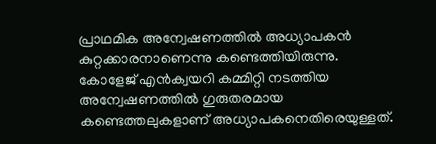പ്രാഥമിക അന്വേഷണത്തില്‍ അധ്യാപകൻ കുറ്റക്കാരനാണെന്നു കണ്ടെത്തിയിരുന്നു. കോളേജ് എൻക്വയറി കമ്മിറ്റി നടത്തിയ അന്വേഷണത്തില്‍ ഗുരുതരമായ കണ്ടെത്തലുകളാണ് അധ്യാപകനെതിരെയുള്ളത്.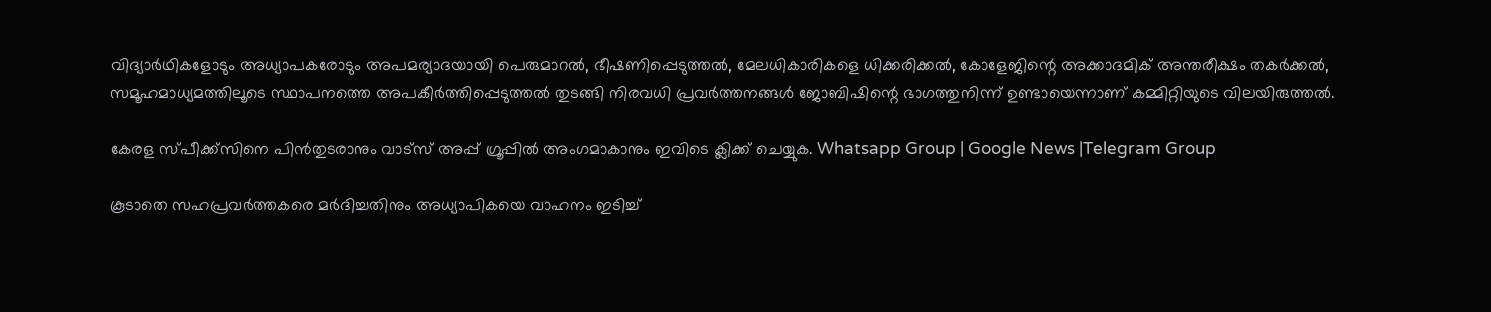വിദ്യാർഥികളോടും അധ്യാപകരോടും അപമര്യാദയായി പെരുമാറല്‍, ഭീഷണിപ്പെടുത്തല്‍, മേലധികാരികളെ ധിക്കരിക്കല്‍, കോളേജിന്റെ അക്കാദമിക് അന്തരീക്ഷം തകർക്കല്‍, സമൂഹമാധ്യമത്തിലൂടെ സ്ഥാപനത്തെ അപകീർത്തിപ്പെടുത്തല്‍ തുടങ്ങി നിരവധി പ്രവർത്തനങ്ങള്‍ ജോബിഷിന്റെ ഭാഗത്തുനിന്ന് ഉണ്ടായെന്നാണ് കമ്മിറ്റിയുടെ വിലയിരുത്തല്‍.

കേരള സ്പീക്ക്സിനെ പിൻതുടരാനും വാട്സ് അപ്പ് ഗ്രൂപ്പിൽ അംഗമാകാനും ഇവിടെ ക്ലിക്ക് ചെയ്യുക. Whatsapp Group | Google News |Telegram Group

കൂടാതെ സഹപ്രവർത്തകരെ മർദിച്ചതിനും അധ്യാപികയെ വാഹനം ഇടിച്ച്‌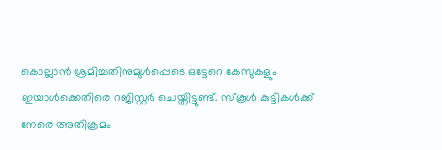കൊല്ലാൻ ശ്രമിച്ചതിനുമുള്‍പ്പെടെ ഒട്ടേറെ കേസുകളും ഇയാള്‍ക്കെതിരെ റജിസ്റ്റർ ചെയ്തിട്ടുണ്ട്. സ്കൂള്‍ കുട്ടികള്‍ക്ക് നേരെ അതിക്രമം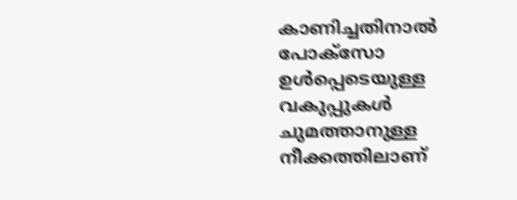കാണിച്ചതിനാല്‍ പോക്സോ ഉള്‍പ്പെടെയുള്ള വകുപ്പുകള്‍ ചുമത്താനുള്ള നീക്കത്തിലാണ്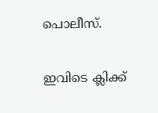പൊലീസ്.

ഇവിടെ ക്ലിക്ക്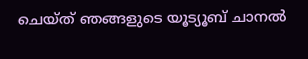ചെയ്ത് ഞങ്ങളുടെ യൂട്യൂബ് ചാനൽ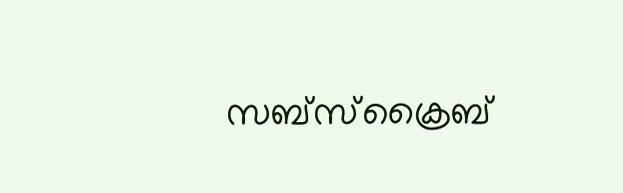സബ്സ്ക്രൈബ്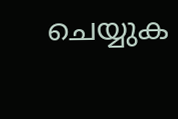ചെയ്യുക